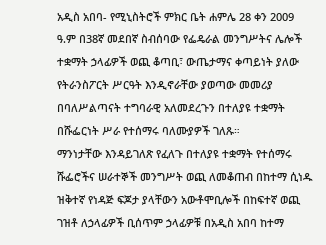አዲስ አበባ- የሚኒስትሮች ምክር ቤት ሐምሌ 28 ቀን 2009 ዓ.ም በ38ኛ መደበኛ ስብሰባው የፌዴራል መንግሥትና ሌሎች ተቋማት ኃላፊዎች ወጪ ቆጣቢ፣ ውጤታማና ቀጣይነት ያለው የትራንስፖርት ሥርዓት እንዲኖራቸው ያወጣው መመሪያ በባለሥልጣናት ተግባራዊ አለመደረጉን በተለያዩ ተቋማት በሹፌርነት ሥራ የተሰማሩ ባለሙያዎች ገለጹ።
ማንነታቸው እንዳይገለጽ የፈለጉ በተለያዩ ተቋማት የተሰማሩ ሹፌሮችና ሠራተኞች መንግሥት ወጪ ለመቆጠብ በከተማ ሲነዱ ዝቅተኛ የነዳጅ ፍጆታ ያላቸውን አውቶሞቢሎች በከፍተኛ ወጪ ገዝቶ ለኃላፊዎች ቢሰጥም ኃላፊዎቹ በአዲስ አበባ ከተማ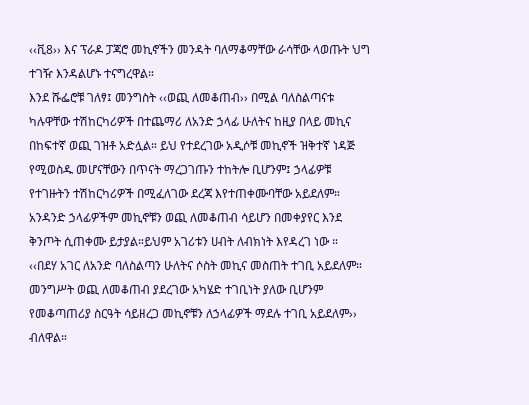‹‹ቪ8›› እና ፕራዶ ፓጃሮ መኪኖችን መንዳት ባለማቆማቸው ራሳቸው ላወጡት ህግ ተገዥ እንዳልሆኑ ተናግረዋል።
እንደ ሹፌሮቹ ገለፃ፤ መንግስት ‹‹ወጪ ለመቆጠብ›› በሚል ባለስልጣናቱ ካሉዋቸው ተሽከርካሪዎች በተጨማሪ ለአንድ ኃላፊ ሁለትና ከዚያ በላይ መኪና በከፍተኛ ወጪ ገዝቶ አድሏል። ይህ የተደረገው አዲሶቹ መኪኖች ዝቅተኛ ነዳጅ የሚወስዱ መሆናቸውን በጥናት ማረጋገጡን ተከትሎ ቢሆንም፤ ኃላፊዎቹ የተገዙትን ተሽከርካሪዎች በሚፈለገው ደረጃ እየተጠቀሙባቸው አይደለም። አንዳንድ ኃላፊዎችም መኪኖቹን ወጪ ለመቆጠብ ሳይሆን በመቀያየር እንደ ቅንጦት ሲጠቀሙ ይታያል።ይህም አገሪቱን ሀብት ለብክነት እየዳረገ ነው ።
‹‹በደሃ አገር ለአንድ ባለስልጣን ሁለትና ሶስት መኪና መስጠት ተገቢ አይደለም። መንግሥት ወጪ ለመቆጠብ ያደረገው አካሄድ ተገቢነት ያለው ቢሆንም የመቆጣጠሪያ ስርዓት ሳይዘረጋ መኪኖቹን ለኃላፊዎች ማደሉ ተገቢ አይደለም›› ብለዋል።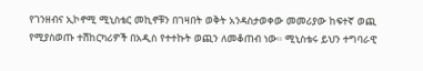የገንዘብና ኢኮኖሚ ሚኒስቴር መኪኖቹን በገዛበት ወቅት አንዳስታወቀው መመሪያው ከፍተኛ ወጪ የሚያስወጡ ተሽከርካሪዎች በአዲስ የተተኩት ወጪን ለመቆጠብ ነው። ሚኒስቴሩ ይህን ተግባራዊ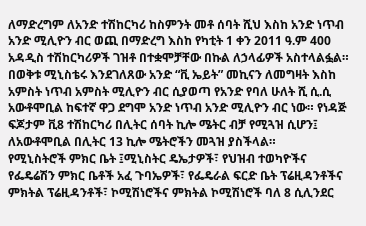ለማድረግም ለአንድ ተሽከርካሪ ከስምንት መቶ ሰባት ሺህ እስከ አንድ ነጥብ አንድ ሚሊዮን ብር ወጪ በማድረግ እስከ የካቲት 1 ቀን 2011 ዓ.ም 400 አዳዲስ ተሽከርካሪዎች ገዝቶ በተቋሞቻቸው በኩል ለኃላፊዎች አስተላልፏል።
በወቅቱ ሚኒስቴሩ እንደገለጸው አንድ “ቪ ኤይት” መኪናን ለመግዛት እስከ አምስት ነጥብ አምስት ሚሊዮን ብር ሲያወጣ የአንድ የባለ ሁለት ሺ ሲ.ሲ አውቶሞቢል ከፍተኛ ዋጋ ደግሞ አንድ ነጥብ አንድ ሚሊዮን ብር ነው። የነዳጅ ፍጆታም ቪ8 ተሽከርካሪ በሊትር ሰባት ኪሎ ሜትር ብቻ የሚጓዝ ሲሆን፤ ለአውቶሞቢል በሊትር 13 ኪሎ ሜትሮችን መጓዝ ያስችላል።
የሚኒስትሮች ምክር ቤት ፤ሚኒስትር ዴኤታዎች፣ የህዝብ ተወካዮችና የፌዴሬሽን ምክር ቤቶች አፈ ጉባኤዎች፣ የፌዴራል ፍርድ ቤት ፕሬዚዳንቶችና ምክትል ፕሬዚዳንቶች፣ ኮሚሽነሮችና ምክትል ኮሚሽነሮች ባለ 8 ሲሊንደር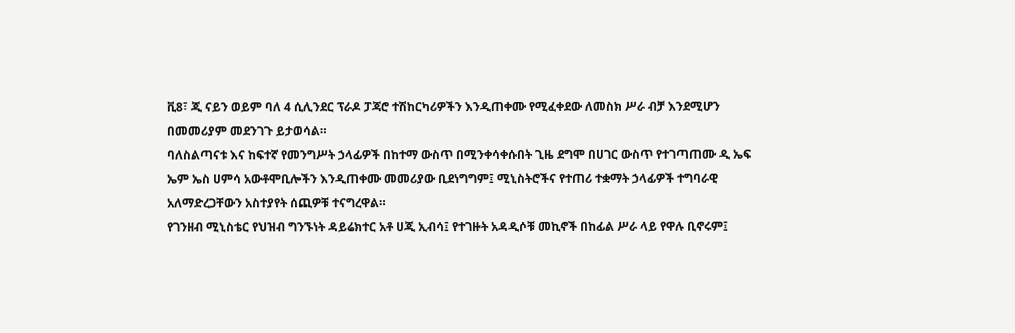ቪ8፣ ጂ ናይን ወይም ባለ 4 ሲሊንደር ፕራዶ ፓጃሮ ተሽከርካሪዎችን እንዲጠቀሙ የሚፈቀደው ለመስክ ሥራ ብቻ እንደሚሆን በመመሪያም መደንገጉ ይታወሳል።
ባለስልጣናቱ እና ከፍተኛ የመንግሥት ኃላፊዎች በከተማ ውስጥ በሚንቀሳቀሱበት ጊዜ ደግሞ በሀገር ውስጥ የተገጣጠሙ ዲ ኤፍ ኤም ኤስ ሀምሳ አውቶሞቢሎችን እንዲጠቀሙ መመሪያው ቢደነግግም፤ ሚኒስትሮችና የተጠሪ ተቋማት ኃላፊዎች ተግባራዊ አለማድረጋቸውን አስተያየት ሰጪዎቹ ተናግረዋል።
የገንዘብ ሚኒስቴር የህዝብ ግንኙነት ዳይሬክተር አቶ ሀጂ ኢብሳ፤ የተገዙት አዳዲሶቹ መኪኖች በከፊል ሥራ ላይ የዋሉ ቢኖሩም፤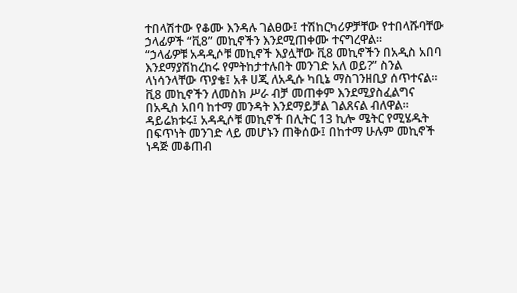ተበላሽተው የቆሙ እንዳሉ ገልፀው፤ ተሽከርካሪዎቻቸው የተበላሹባቸው ኃላፊዎች “ቪ8” መኪኖችን እንደሚጠቀሙ ተናግረዋል።
“ኃላፊዎቹ አዳዲሶቹ መኪኖች እያሏቸው ቪ8 መኪኖችን በአዲስ አበባ እንደማያሽከረከሩ የምትከታተሉበት መንገድ አለ ወይ?” ስንል ላነሳንላቸው ጥያቄ፤ አቶ ሀጂ ለአዲሱ ካቢኔ ማስገንዘቢያ ሰጥተናል። ቪ8 መኪኖችን ለመስክ ሥራ ብቻ መጠቀም እንደሚያስፈልግና በአዲስ አበባ ከተማ መንዳት እንደማይቻል ገልጸናል ብለዋል።
ዳይሬክቱሩ፤ አዳዲሶቹ መኪኖች በሊትር 13 ኪሎ ሜትር የሚሄዱት በፍጥነት መንገድ ላይ መሆኑን ጠቅሰው፤ በከተማ ሁሉም መኪኖች ነዳጅ መቆጠብ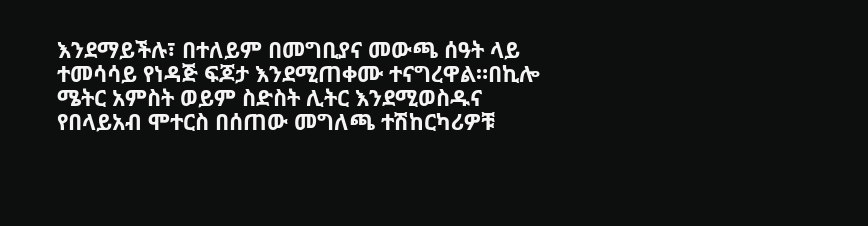እንደማይችሉ፣ በተለይም በመግቢያና መውጫ ሰዓት ላይ ተመሳሳይ የነዳጅ ፍጆታ እንደሚጠቀሙ ተናግረዋል።በኪሎ ሜትር አምስት ወይም ስድስት ሊትር እንደሚወስዱና የበላይአብ ሞተርስ በሰጠው መግለጫ ተሽከርካሪዎቹ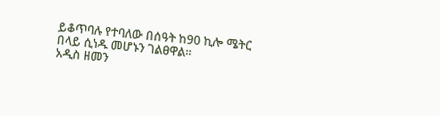ይቆጥባሉ የተባለው በሰዓት ከ90 ኪሎ ሜትር በላይ ሲነዱ መሆኑን ገልፀዋል።
አዲስ ዘመን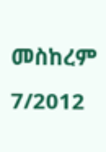መስከረም 7/2012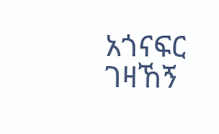አጎናፍር ገዛኸኝ